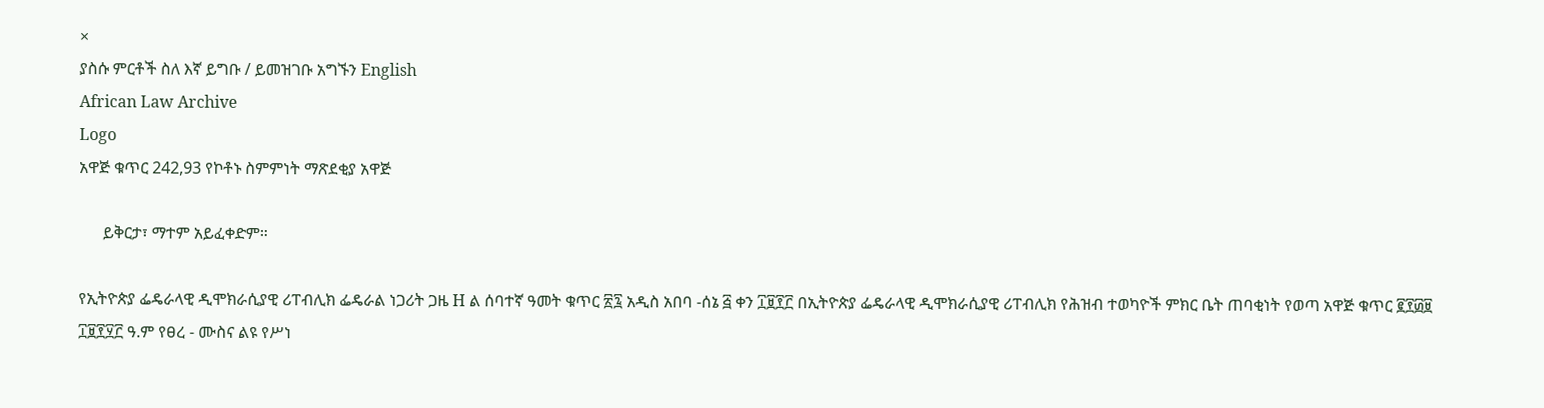×
ያስሱ ምርቶች ስለ እኛ ይግቡ / ይመዝገቡ አግኙን English
African Law Archive
Logo
አዋጅ ቁጥር 242,93 የኮቶኑ ስምምነት ማጽደቂያ አዋጅ

      ይቅርታ፣ ማተም አይፈቀድም።

የኢትዮጵያ ፌዴራላዊ ዲሞክራሲያዊ ሪፐብሊክ ፌዴራል ነጋሪት ጋዜ H ል ሰባተኛ ዓመት ቁጥር ፳፯ አዲስ አበባ -ሰኔ ፭ ቀን ፲፱፻፫ በኢትዮጵያ ፌዴራላዊ ዲሞክራሲያዊ ሪፐብሊክ የሕዝብ ተወካዮች ምክር ቤት ጠባቂነት የወጣ አዋጅ ቁጥር ፪፻፴፱ ፲፱፻፶፫ ዓ.ም የፀረ - ሙስና ልዩ የሥነ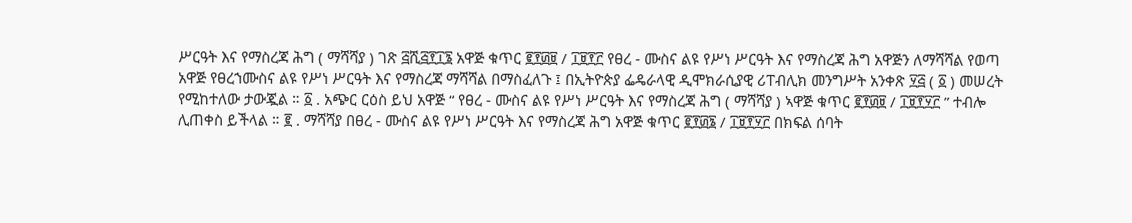ሥርዓት እና የማስረጃ ሕግ ( ማሻሻያ ) ገጽ ፭ሺ፭፻፲፮ አዋጅ ቁጥር ፪፻፴፱ / ፲፱፻፫ የፀረ - ሙስና ልዩ የሥነ ሥርዓት እና የማስረጃ ሕግ አዋጅን ለማሻሻል የወጣ አዋጅ የፀረኀሙስና ልዩ የሥነ ሥርዓት እና የማስረጃ ማሻሻል በማስፈለጉ ፤ በኢትዮጵያ ፌዴራላዊ ዲሞክራሲያዊ ሪፐብሊክ መንግሥት አንቀጽ ፶፭ ( ፩ ) መሠረት የሚከተለው ታውጇል ። ፩ . አጭር ርዕስ ይህ አዋጅ “ የፀረ - ሙስና ልዩ የሥነ ሥርዓት እና የማስረጃ ሕግ ( ማሻሻያ ) ኣዋጅ ቁጥር ፪፻፴፱ / ፲፱፻፶፫ ” ተብሎ ሊጠቀስ ይችላል ። ፪ . ማሻሻያ በፀረ - ሙስና ልዩ የሥነ ሥርዓት እና የማስረጃ ሕግ አዋጅ ቁጥር ፪፻፴፮ / ፲፱፻፶፫ በክፍል ሰባት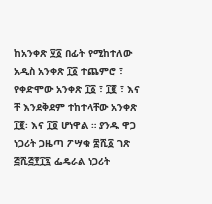ከአንቀጽ ፶፩ በፊት የሚከተለው አዲስ አንቀጽ ፲፩ ተጨምሮ ፣ የቀድሞው አንቀጽ ፲፩ ፣ ፲፪ ፣ እና ቸ እንደቅደም ተከተላቸው አንቀጽ ፲፪፡ እና ፲፬ ሆነዋል ። ያንዱ ዋጋ ነጋሪት ጋዜጣ ፖሣቁ ፰ሺ፩ ገጽ ፭ሺ፭፻፲፯ ፌዴራል ነጋሪት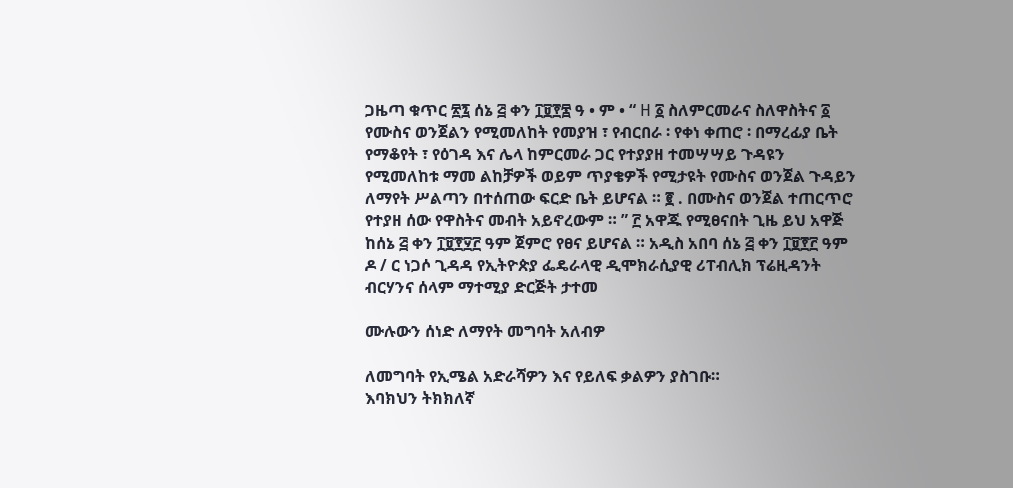ጋዜጣ ቁጥር ፳፯ ሰኔ ፭ ቀን ፲፱፻፷ ዓ • ም • “ H ፩ ስለምርመራና ስለዋስትና ፩ የሙስና ወንጀልን የሚመለከት የመያዝ ፣ የብርበራ ፡ የቀነ ቀጠሮ ፡ በማረፊያ ቤት የማቆየት ፣ የዕገዳ እና ሌላ ከምርመራ ጋር የተያያዘ ተመሣሣይ ጉዳዩን የሚመለከቱ ማመ ልከቻዎች ወይም ጥያቄዎች የሚታዩት የሙስና ወንጀል ጉዳይን ለማየት ሥልጣን በተሰጠው ፍርድ ቤት ይሆናል ። ፪ . በሙስና ወንጀል ተጠርጥሮ የተያዘ ሰው የዋስትና መብት አይኖረውም ። ” ፫ አዋጁ የሚፀናበት ጊዜ ይህ አዋጅ ከሰኔ ፭ ቀን ፲፱፻፶፫ ዓም ጀምሮ የፀና ይሆናል ። አዲስ አበባ ሰኔ ፭ ቀን ፲፱፻፫ ዓም ዶ / ር ነጋሶ ጊዳዳ የኢትዮጵያ ፌዴራላዊ ዲሞክራሲያዊ ሪፐብሊክ ፕሬዚዳንት ብርሃንና ሰላም ማተሚያ ድርጅት ታተመ

ሙሉውን ሰነድ ለማየት መግባት አለብዎ

ለመግባት የኢሜል አድራሻዎን እና የይለፍ ቃልዎን ያስገቡ።
እባክህን ትክክለኛ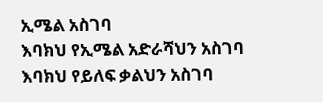ኢሜል አስገባ
እባክህ የኢሜል አድራሻህን አስገባ
እባክህ የይለፍ ቃልህን አስገባ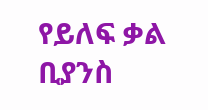የይለፍ ቃል ቢያንስ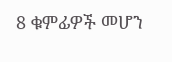8 ቁምፊዎች መሆን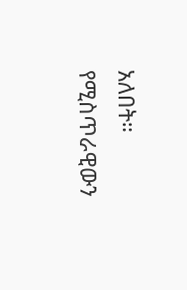አለበት።
የሚስጥራዊውን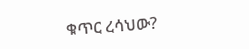ቁጥር ረሳህው?